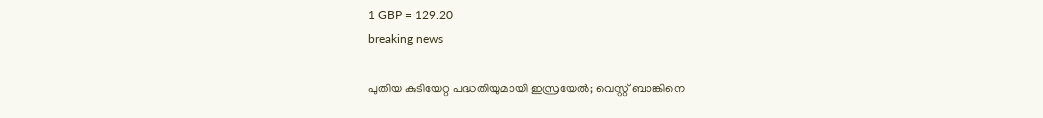1 GBP = 129.20
breaking news

പുതിയ കുടിയേറ്റ പദ്ധതിയുമായി ഇസ്രയേൽ; വെസ്റ്റ് ബാങ്കിനെ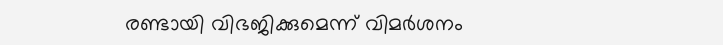രണ്ടായി വിഭജിക്കുമെന്ന് വിമർശനം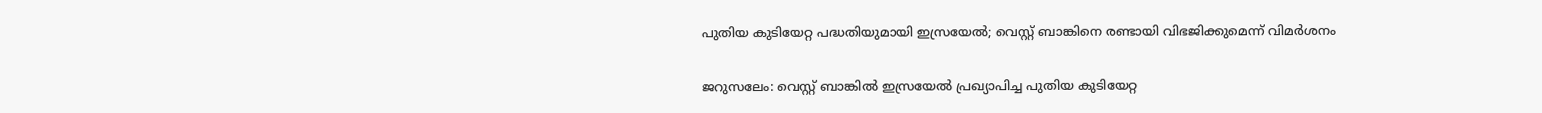പുതിയ കുടിയേറ്റ പദ്ധതിയുമായി ഇസ്രയേൽ; വെസ്റ്റ് ബാങ്കിനെ രണ്ടായി വിഭജിക്കുമെന്ന് വിമർശനം

ജറുസലേം: വെസ്റ്റ് ബാങ്കിൽ ഇസ്രയേൽ പ്രഖ്യാപിച്ച പുതിയ കുടിയേറ്റ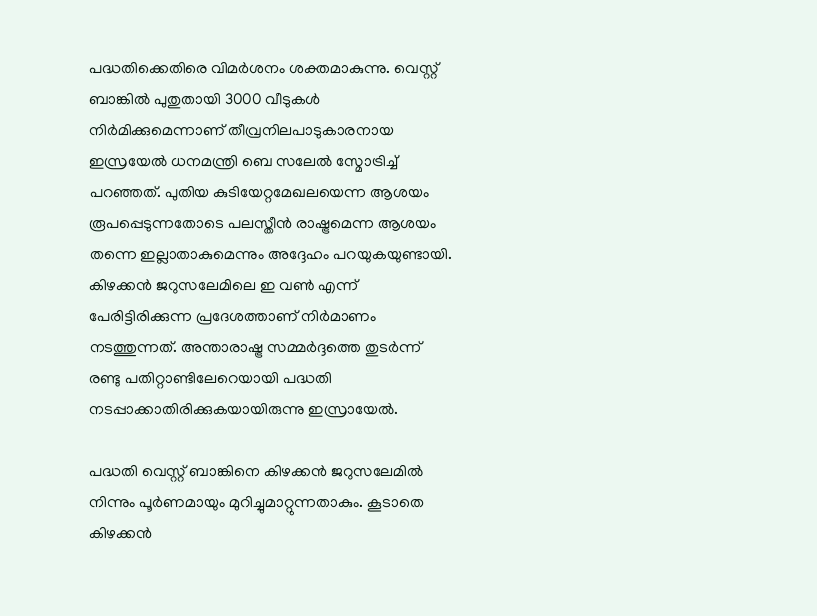പദ്ധതിക്കെതിരെ വിമർശനം ശക്തമാകുന്നു. വെസ്റ്റ് ബാങ്കിൽ പുതുതായി 3000 വീടുകൾ നിർമിക്കുമെന്നാണ് തീവ്രനിലപാടുകാരനായ ഇസ്രയേൽ ധനമന്ത്രി ബെ സലേൽ സ്മോട്രിച്ച് പറഞ്ഞത്. പുതിയ കുടിയേറ്റമേഖലയെന്ന ആശയം രൂപപ്പെടുന്നതോടെ പലസ്തീൻ രാഷ്ട്രമെന്ന ആശയം തന്നെ ഇല്ലാതാകുമെന്നും അദ്ദേഹം പറയുകയുണ്ടായി. കിഴക്കൻ ജറുസലേമിലെ ഇ വൺ എന്ന് പേരിട്ടിരിക്കുന്ന പ്രദേശത്താണ് നിർമാണം നടത്തുന്നത്. അന്താരാഷ്ട്ര സമ്മർദ്ദത്തെ തുടർന്ന് രണ്ടു പതിറ്റാണ്ടിലേറെയായി പദ്ധതി നടപ്പാക്കാതിരിക്കുകയായിരുന്നു ഇസ്രായേൽ.

പദ്ധതി വെസ്റ്റ് ബാങ്കിനെ കിഴക്കൻ ജറുസലേമിൽ നിന്നും പൂർണമായും മുറിച്ചുമാറ്റുന്നതാകും. കൂടാതെ കിഴക്കൻ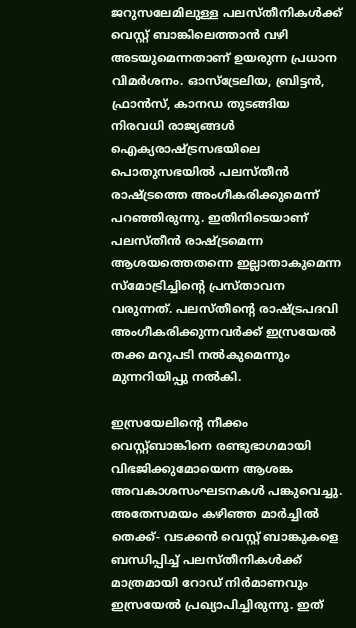ജറുസലേമിലുള്ള പലസ്തീനികൾക്ക് വെസ്റ്റ് ബാങ്കിലെത്താൻ വഴി അടയുമെന്നതാണ് ഉയരുന്ന പ്രധാന വിമർശനം. ഓസ്‌ട്രേലിയ, ബ്രിട്ടൻ, ഫ്രാൻസ്, കാനഡ തുടങ്ങിയ നിരവധി രാജ്യങ്ങൾ ഐക്യരാഷ്ട്രസഭയിലെ പൊതുസഭയിൽ പലസ്തീൻ രാഷ്ട്രത്തെ അംഗീകരിക്കുമെന്ന് പറഞ്ഞിരുന്നു. ഇതിനിടെയാണ് പലസ്തീൻ രാഷ്ട്രമെന്ന ആശയത്തെതന്നെ ഇല്ലാതാകുമെന്ന സ്‌മോട്രിച്ചിന്റെ പ്രസ്താവന വരുന്നത്. പലസ്തീന്റെ രാഷ്ട്രപദവി അംഗീകരിക്കുന്നവർക്ക് ഇസ്രയേൽ തക്ക മറുപടി നൽകുമെന്നും മുന്നറിയിപ്പു നൽകി.

ഇസ്രയേലിന്റെ നീക്കം വെസ്റ്റ്ബാങ്കിനെ രണ്ടുഭാഗമായി വിഭജിക്കുമോയെന്ന ആശങ്ക അവകാശസംഘടനകൾ പങ്കുവെച്ചു. അതേസമയം കഴിഞ്ഞ മാർച്ചിൽ തെക്ക്- വടക്കൻ വെസ്റ്റ് ബാങ്കുകളെ ബന്ധിപ്പിച്ച് പലസ്തീനികൾക്ക് മാത്രമായി റോഡ് നിർമാണവും ഇസ്രയേൽ പ്രഖ്യാപിച്ചിരുന്നു. ഇത്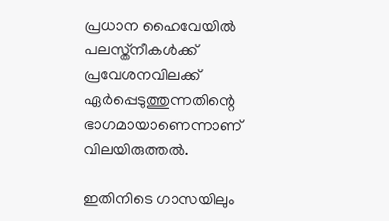പ്രധാന ഹൈവേയിൽ പലസ്ത്‌നീകൾക്ക് പ്രവേശനവിലക്ക് ഏർപ്പെടുത്തുന്നതിന്റെ ഭാഗമായാണെന്നാണ് വിലയിരുത്തൽ.

ഇതിനിടെ ഗാസയിലും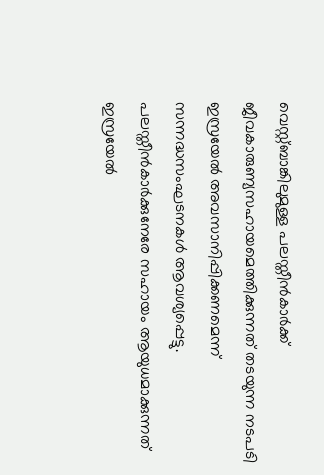വെസ്റ്റ്ബാങ്കിലുമുള്ള പലസ്തീൻകാർക്ക് ജീവകാരുണ്യസഹായമെത്തിക്കുന്നത് തടയുന്ന നടപടി ഇസ്രയേൽ അവസാനിപ്പിക്കണമെന്ന് സന്നദ്ധസംഘടനകൾ ആവശ്യപ്പെട്ടു. പലസ്തീൻകാർക്കുനേരേ സഹായം ആയുധമാക്കുന്നത് ഇസ്രയേൽ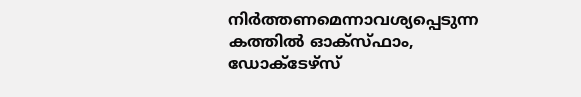നിർത്തണമെന്നാവശ്യപ്പെടുന്ന കത്തിൽ ഓക്സ്ഫാം, ഡോക്ടേഴ്സ്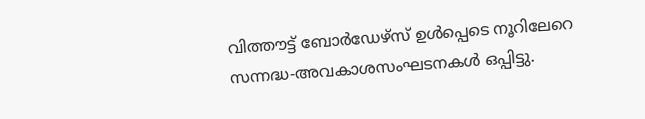വിത്തൗട്ട് ബോർഡേഴ്സ് ഉൾപ്പെടെ നൂറിലേറെ സന്നദ്ധ-അവകാശസംഘടനകൾ ഒപ്പിട്ടു.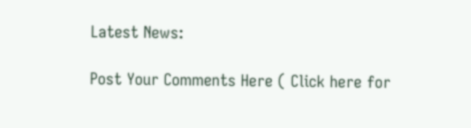Latest News:

Post Your Comments Here ( Click here for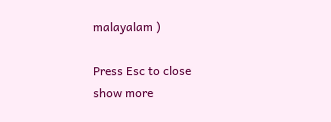malayalam )

Press Esc to close
show more